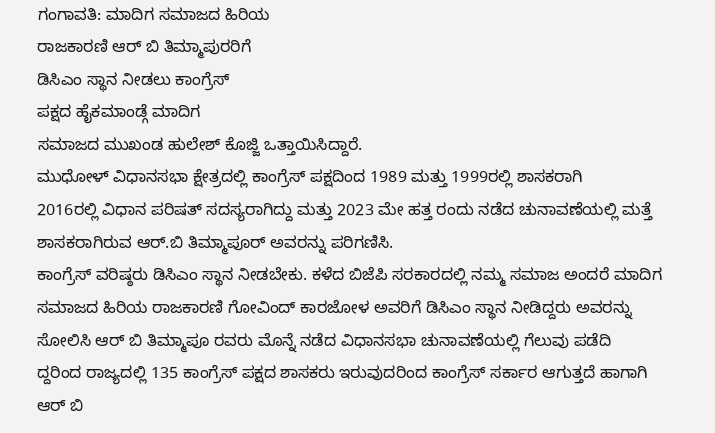ಗಂಗಾವತಿ: ಮಾದಿಗ ಸಮಾಜದ ಹಿರಿಯ
ರಾಜಕಾರಣಿ ಆರ್ ಬಿ ತಿಮ್ಮಾಪುರರಿಗೆ
ಡಿಸಿಎಂ ಸ್ಥಾನ ನೀಡಲು ಕಾಂಗ್ರೆಸ್
ಪಕ್ಷದ ಹೈಕಮಾಂಡ್ಗೆ ಮಾದಿಗ
ಸಮಾಜದ ಮುಖಂಡ ಹುಲೇಶ್ ಕೊಜ್ಜಿ ಒತ್ತಾಯಿಸಿದ್ದಾರೆ.
ಮುಧೋಳ್ ವಿಧಾನಸಭಾ ಕ್ಷೇತ್ರದಲ್ಲಿ ಕಾಂಗ್ರೆಸ್ ಪಕ್ಷದಿಂದ 1989 ಮತ್ತು 1999ರಲ್ಲಿ ಶಾಸಕರಾಗಿ
2016ರಲ್ಲಿ ವಿಧಾನ ಪರಿಷತ್ ಸದಸ್ಯರಾಗಿದ್ದು ಮತ್ತು 2023 ಮೇ ಹತ್ತ ರಂದು ನಡೆದ ಚುನಾವಣೆಯಲ್ಲಿ ಮತ್ತೆ ಶಾಸಕರಾಗಿರುವ ಆರ್.ಬಿ ತಿಮ್ಮಾಪೂರ್ ಅವರನ್ನು ಪರಿಗಣಿಸಿ.
ಕಾಂಗ್ರೆಸ್ ವರಿಷ್ಠರು ಡಿಸಿಎಂ ಸ್ಥಾನ ನೀಡಬೇಕು. ಕಳೆದ ಬಿಜೆಪಿ ಸರಕಾರದಲ್ಲಿ ನಮ್ಮ ಸಮಾಜ ಅಂದರೆ ಮಾದಿಗ ಸಮಾಜದ ಹಿರಿಯ ರಾಜಕಾರಣಿ ಗೋವಿಂದ್ ಕಾರಜೋಳ ಅವರಿಗೆ ಡಿಸಿಎಂ ಸ್ಥಾನ ನೀಡಿದ್ದರು ಅವರನ್ನು ಸೋಲಿಸಿ ಆರ್ ಬಿ ತಿಮ್ಮಾಪೂ ರವರು ಮೊನ್ನೆ ನಡೆದ ವಿಧಾನಸಭಾ ಚುನಾವಣೆಯಲ್ಲಿ ಗೆಲುವು ಪಡೆದಿ
ದ್ದರಿಂದ ರಾಜ್ಯದಲ್ಲಿ 135 ಕಾಂಗ್ರೆಸ್ ಪಕ್ಷದ ಶಾಸಕರು ಇರುವುದರಿಂದ ಕಾಂಗ್ರೆಸ್ ಸರ್ಕಾರ ಆಗುತ್ತದೆ ಹಾಗಾಗಿ ಆರ್ ಬಿ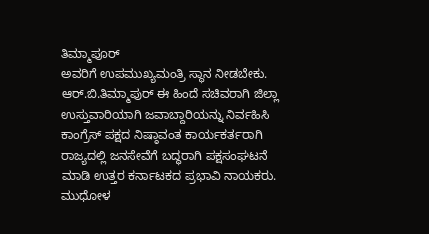ತಿಮ್ಮಾಪೂರ್
ಅವರಿಗೆ ಉಪಮುಖ್ಯಮಂತ್ರಿ ಸ್ಥಾನ ನೀಡಬೇಕು.
ಆರ್.ಬಿ.ತಿಮ್ಮಾಪುರ್ ಈ ಹಿಂದೆ ಸಚಿವರಾಗಿ ಜಿಲ್ಲಾ ಉಸ್ತುವಾರಿಯಾಗಿ ಜವಾಬ್ದಾರಿಯನ್ನು ನಿರ್ವಹಿಸಿ ಕಾಂಗ್ರೆಸ್ ಪಕ್ಷದ ನಿಷ್ಠಾವಂತ ಕಾರ್ಯಕರ್ತರಾಗಿ ರಾಜ್ಯದಲ್ಲಿ ಜನಸೇವೆಗೆ ಬದ್ಧರಾಗಿ ಪಕ್ಷಸಂಘಟನೆ ಮಾಡಿ ಉತ್ತರ ಕರ್ನಾಟಕದ ಪ್ರಭಾವಿ ನಾಯಕರು.
ಮುಧೋಳ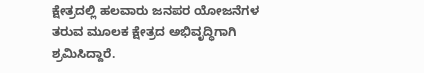ಕ್ಷೇತ್ರದಲ್ಲಿ ಹಲವಾರು ಜನಪರ ಯೋಜನೆಗಳ ತರುವ ಮೂಲಕ ಕ್ಷೇತ್ರದ ಅಭಿವೃದ್ಧಿಗಾಗಿ ಶ್ರಮಿಸಿದ್ದಾರೆ.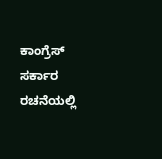ಕಾಂಗ್ರೆಸ್ ಸರ್ಕಾರ ರಚನೆಯಲ್ಲಿ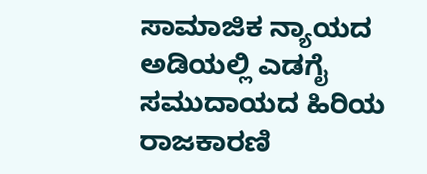ಸಾಮಾಜಿಕ ನ್ಯಾಯದ ಅಡಿಯಲ್ಲಿ ಎಡಗೈ ಸಮುದಾಯದ ಹಿರಿಯ ರಾಜಕಾರಣಿ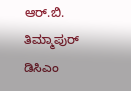ಆರ್.ಬಿ. ತಿಮ್ಮಾಪುರ್ ಡಿಸಿಎಂ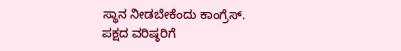ಸ್ಥಾನ ನೀಡಬೇಕೆಂದು ಕಾಂಗ್ರೆಸ್. ಪಕ್ಷದ ವರಿಷ್ಠರಿಗೆ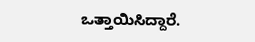ಒತ್ತಾಯಿಸಿದ್ದಾರೆ.